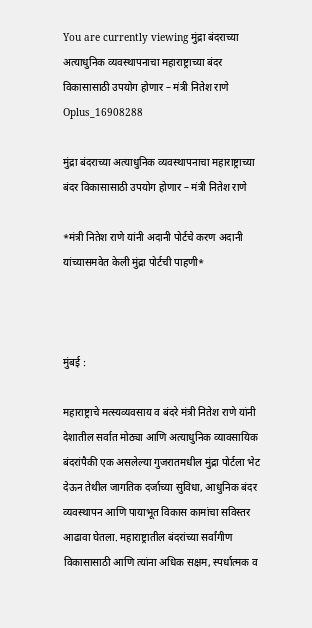You are currently viewing मुंद्रा बंदराच्या अत्याधुनिक व्यवस्थापनाचा महाराष्ट्राच्या बंदर विकासासाठी उपयोग होणार – मंत्री नितेश राणे
Oplus_16908288

मुंद्रा बंदराच्या अत्याधुनिक व्यवस्थापनाचा महाराष्ट्राच्या बंदर विकासासाठी उपयोग होणार – मंत्री नितेश राणे

*मंत्री नितेश राणे यांनी अदानी पोर्टचे करण अदानी यांच्यासमवेत केली मुंद्रा पोर्टची पाहणी*



मुंबई :

महाराष्ट्राचे मत्स्यव्यवसाय व बंदरे मंत्री नितेश राणे यांनी देशातील सर्वात मोठ्या आणि अत्याधुनिक व्यावसायिक बंदरांपैकी एक असलेल्या गुजरातमधील मुंद्रा पोर्टला भेट देऊन तेथील जागतिक दर्जाच्या सुविधा, आधुनिक बंदर व्यवस्थापन आणि पायाभूत विकास कामांचा सविस्तर आढावा घेतला. महाराष्ट्रातील बंदरांच्या सर्वांगीण विकासासाठी आणि त्यांना अधिक सक्षम, स्पर्धात्मक व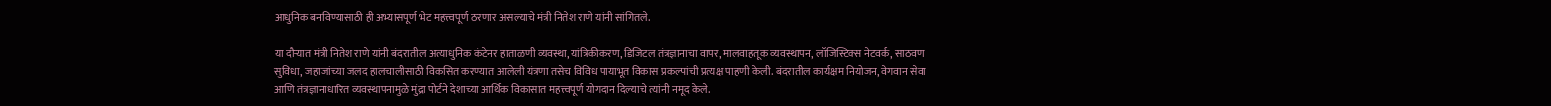आधुनिक बनविण्यासाठी ही अभ्यासपूर्ण भेट महत्त्वपूर्ण ठरणार असल्याचे मंत्री नितेश राणे यांनी सांगितले.

या दौऱ्यात मंत्री नितेश राणे यांनी बंदरातील अत्याधुनिक कंटेनर हाताळणी व्यवस्था, यांत्रिकीकरण, डिजिटल तंत्रज्ञानाचा वापर, मालवाहतूक व्यवस्थापन, लॉजिस्टिक्स नेटवर्क, साठवण सुविधा, जहाजांच्या जलद हालचालीसाठी विकसित करण्यात आलेली यंत्रणा तसेच विविध पायाभूत विकास प्रकल्पांची प्रत्यक्ष पाहणी केली. बंदरातील कार्यक्षम नियोजन, वेगवान सेवा आणि तंत्रज्ञानाधारित व्यवस्थापनामुळे मुंद्रा पोर्टने देशाच्या आर्थिक विकासात महत्त्वपूर्ण योगदान दिल्याचे त्यांनी नमूद केले.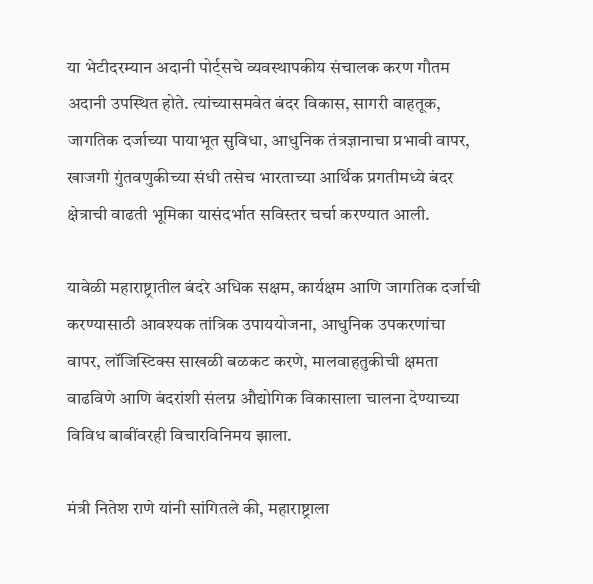या भेटीदरम्यान अदानी पोर्ट्सचे व्यवस्थापकीय संचालक करण गौतम अदानी उपस्थित होते. त्यांच्यासमवेत बंदर विकास, सागरी वाहतूक, जागतिक दर्जाच्या पायाभूत सुविधा, आधुनिक तंत्रज्ञानाचा प्रभावी वापर, खाजगी गुंतवणुकीच्या संधी तसेच भारताच्या आर्थिक प्रगतीमध्ये बंदर क्षेत्राची वाढती भूमिका यासंदर्भात सविस्तर चर्चा करण्यात आली.

यावेळी महाराष्ट्रातील बंदरे अधिक सक्षम, कार्यक्षम आणि जागतिक दर्जाची करण्यासाठी आवश्यक तांत्रिक उपाययोजना, आधुनिक उपकरणांचा वापर, लॉजिस्टिक्स साखळी बळकट करणे, मालवाहतुकीची क्षमता वाढविणे आणि बंदरांशी संलग्न औद्योगिक विकासाला चालना देण्याच्या विविध बाबींवरही विचारविनिमय झाला.

मंत्री नितेश राणे यांनी सांगितले की, महाराष्ट्राला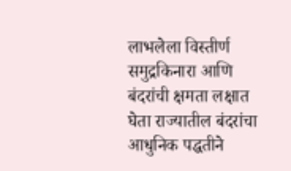लाभलेला विस्तीर्ण समुद्रकिनारा आणि बंदरांची क्षमता लक्षात घेता राज्यातील बंदरांचा आधुनिक पद्धतीने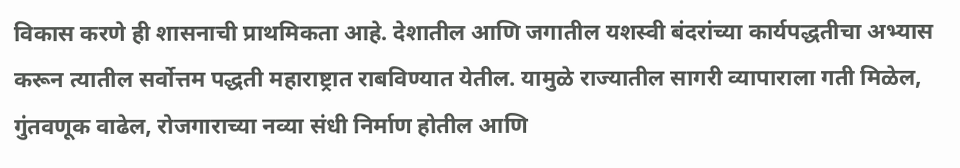विकास करणे ही शासनाची प्राथमिकता आहे. देशातील आणि जगातील यशस्वी बंदरांच्या कार्यपद्धतीचा अभ्यास करून त्यातील सर्वोत्तम पद्धती महाराष्ट्रात राबविण्यात येतील. यामुळे राज्यातील सागरी व्यापाराला गती मिळेल, गुंतवणूक वाढेल, रोजगाराच्या नव्या संधी निर्माण होतील आणि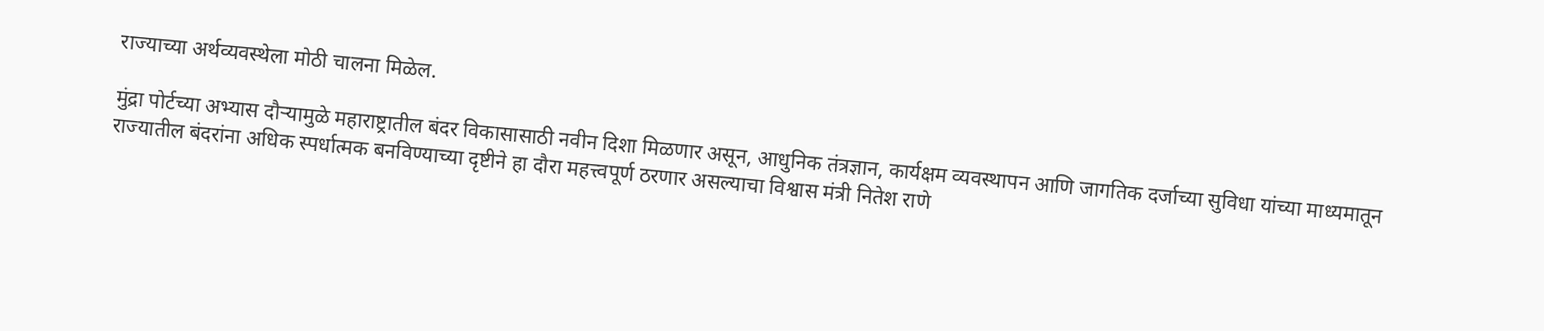राज्याच्या अर्थव्यवस्थेला मोठी चालना मिळेल.

मुंद्रा पोर्टच्या अभ्यास दौऱ्यामुळे महाराष्ट्रातील बंदर विकासासाठी नवीन दिशा मिळणार असून, आधुनिक तंत्रज्ञान, कार्यक्षम व्यवस्थापन आणि जागतिक दर्जाच्या सुविधा यांच्या माध्यमातून राज्यातील बंदरांना अधिक स्पर्धात्मक बनविण्याच्या दृष्टीने हा दौरा महत्त्वपूर्ण ठरणार असल्याचा विश्वास मंत्री नितेश राणे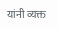यांनी व्यक्त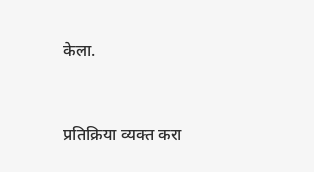केला.



प्रतिक्रिया व्यक्त करा